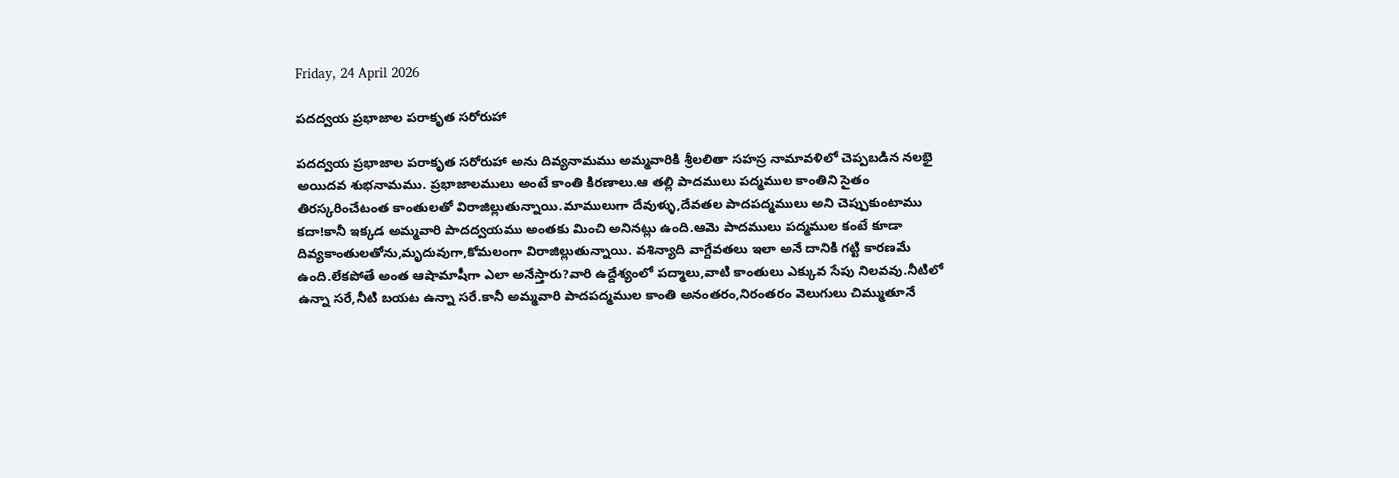Friday, 24 April 2026

పదద్వయ ప్రభాజాల పరాకృత సరోరుహా

పదద్వయ ప్రభాజాల పరాకృత సరోరుహా అను దివ్యనామము అమ్మవారికి శ్రీలలితా సహస్ర నామావళిలో చెప్పబడిన నలభై అయిదవ శుభనామము. ప్రభాజాలములు అంటే కాంతి కిరణాలు.ఆ తల్లి పాదములు పద్మముల కాంతిని సైతం తిరస్కరించేటంత కాంతులతో విరాజిల్లుతున్నాయి.మాములుగా దేవుళ్ళు,దేవతల పాదపద్మములు అని చెప్పుకుంటాము కదా!కానీ ఇక్కడ అమ్మవారి పాదద్వయము అంతకు మించి అనినట్లు ఉంది.ఆమె పాదములు పద్మముల కంటే కూడా దివ్యకాంతులతోను,మృదువుగా,కోమలంగా విరాజిల్లుతున్నాయి. వశిన్యాది వాగ్దేవతలు ఇలా అనే దానికి గట్టి కారణమే ఉంది.లేకపోతే అంత ఆషామాషీగా ఎలా అనేస్తారు?వారి ఉద్దేశ్యంలో పద్మాలు,వాటి కాంతులు ఎక్కువ సేపు నిలవవు.నీటిలో ఉన్నా సరే,నీటి బయట ఉన్నా సరే.కానీ అమ్మవారి పాదపద్మముల కాంతి అనంతరం,నిరంతరం వెలుగులు చిమ్ముతూనే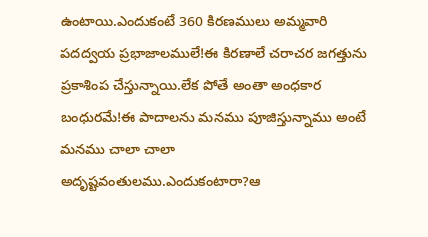ఉంటాయి.ఎందుకంటే 360 కిరణములు అమ్మవారి పదద్వయ ప్రభాజాలములే!ఈ కిరణాలే చరాచర జగత్తును ప్రకాశింప చేస్తున్నాయి.లేక పోతే అంతా అంధకార బంధురమే!ఈ పాదాలను మనము పూజిస్తున్నాము అంటే మనము చాలా చాలా అదృష్టవంతులము.ఎందుకంటారా?ఆ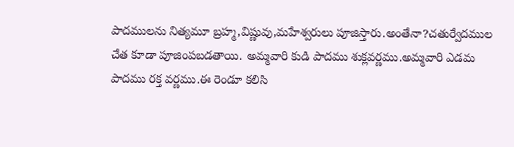పాదములను నిత్యమూ బ్రహ్మ,విష్ణువు,మహేశ్వరులు పూజిస్తారు.అంతేనా?చతుర్వేదముల చేత కూడా పూజింపబడతాయి. అమ్మవారి కుడి పాదము శుక్లవర్ణము.అమ్మవారి ఎడమ పాదము రక్త వర్ణము.ఈ రెండూ కలిసి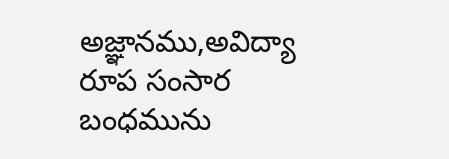అజ్ఞానము,అవిద్యా రూప సంసార బంధమును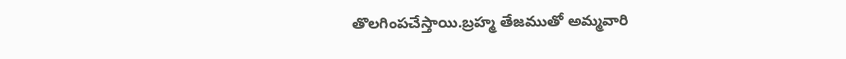తొలగింపచేస్తాయి.బ్రహ్మ తేజముతో అమ్మవారి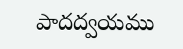పాదద్వయము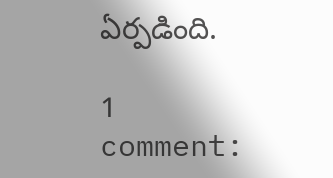ఏర్పడింది.

1 comment: